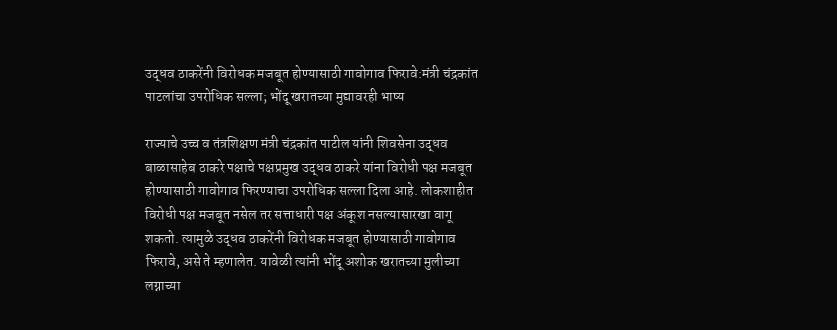उद्धव ठाकरेंनी विरोधक मजबूत होण्यासाठी गावोगाव फिरावे:मंत्री चंद्रकांत पाटलांचा उपरोधिक सल्ला; भोंदू खरातच्या मुद्यावरही भाष्य

राज्याचे उच्च व तंत्रशिक्षण मंत्री चंद्रकांत पाटील यांनी शिवसेना उद्धव बाळासाहेब ठाकरे पक्षाचे पक्षप्रमुख उद्धव ठाकरे यांना विरोधी पक्ष मजबूत होण्यासाठी गावोगाव फिरण्याचा उपरोधिक सल्ला दिला आहे. लोकशाहीत विरोधी पक्ष मजबूत नसेल तर सत्ताधारी पक्ष अंकूश नसल्यासारखा वागू शकतो. त्यामुळे उद्धव ठाकरेंनी विरोधक मजबूत होण्यासाठी गावोगाव फिरावे, असे ते म्हणालेत. यावेळी त्यांनी भोंदू अशोक खरातच्या मुलीच्या लग्नाच्या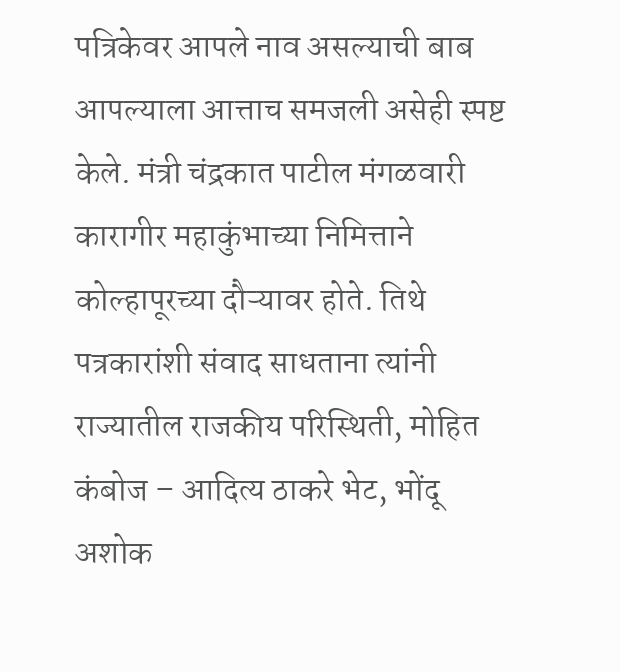पत्रिकेवर आपले नाव असल्याची बाब आपल्याला आत्ताच समजली असेही स्पष्ट केले. मंत्री चंद्रकात पाटील मंगळवारी कारागीर महाकुंभाच्या निमित्ताने कोल्हापूरच्या दौऱ्यावर होते. तिथे पत्रकारांशी संवाद साधताना त्यांनी राज्यातील राजकीय परिस्थिती, मोहित कंबोज – आदित्य ठाकरे भेट, भोंदू अशोक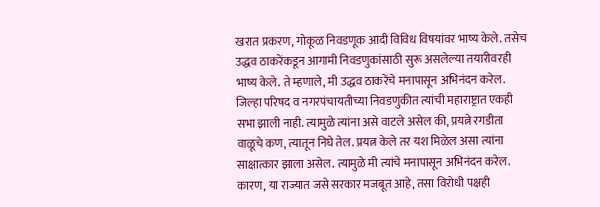खरात प्रकरण, गोकूळ निवडणूक आदी विविध विषयांवर भाष्य केले. तसेच उद्धव ठाकरेंकडून आगामी निवडणुकांसाठी सुरू असलेल्या तयारीवरही भाष्य केले. ते म्हणाले, मी उद्धव ठाकरेंचे मनापासून अभिनंदन करेल. जिल्हा परिषद व नगरपंचायतीच्या निवडणुकीत त्यांची महाराष्ट्रात एकही सभा झाली नाही. त्यामुळे त्यांना असे वाटले असेल की, प्रयत्ने रगडीता वाळूचे कण, त्यातून निघे तेल. प्रयत्न केले तर यश मिळेल असा त्यांना साक्षात्कार झाला असेल. त्यामुळे मी त्यांचे मनापासून अभिनंदन करेल. कारण, या राज्यात जसे सरकार मजबूत आहे, तसा विरोधी पक्षही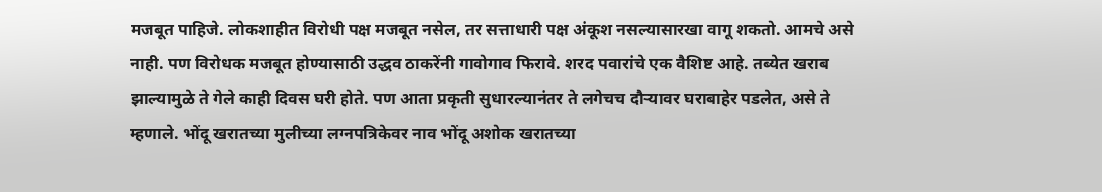मजबूत पाहिजे. लोकशाहीत विरोधी पक्ष मजबूत नसेल, तर सत्ताधारी पक्ष अंकूश नसल्यासारखा वागू शकतो. आमचे असे नाही. पण विरोधक मजबूत होण्यासाठी उद्धव ठाकरेंनी गावोगाव फिरावे. शरद पवारांचे एक वैशिष्ट आहे. तब्येत खराब झाल्यामुळे ते गेले काही दिवस घरी होते. पण आता प्रकृती सुधारल्यानंतर ते लगेचच दौऱ्यावर घराबाहेर पडलेत, असे ते म्हणाले. भोंदू खरातच्या मुलीच्या लग्नपत्रिकेवर नाव भोंदू अशोक खरातच्या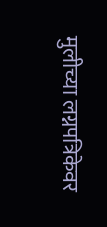मुलीच्या लग्नपत्रिकेवर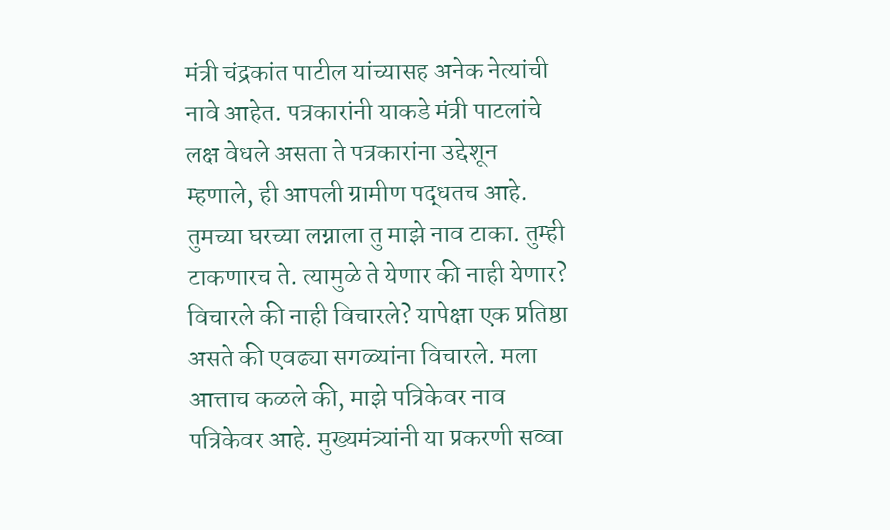मंत्री चंद्रकांत पाटील यांच्यासह अनेक नेत्यांची नावे आहेत. पत्रकारांनी याकडे मंत्री पाटलांचे लक्ष वेधले असता ते पत्रकारांना उद्देशून म्हणाले, ही आपली ग्रामीण पद्धतच आहे. तुमच्या घरच्या लग्नाला तु माझे नाव टाका. तुम्ही टाकणारच ते. त्यामुळे ते येणार की नाही येणार? विचारले की नाही विचारले? यापेक्षा एक प्रतिष्ठा असते की एवढ्या सगळ्यांना विचारले. मला आत्ताच कळले की, माझे पत्रिकेवर नाव पत्रिकेवर आहे. मुख्यमंत्र्यांनी या प्रकरणी सव्वा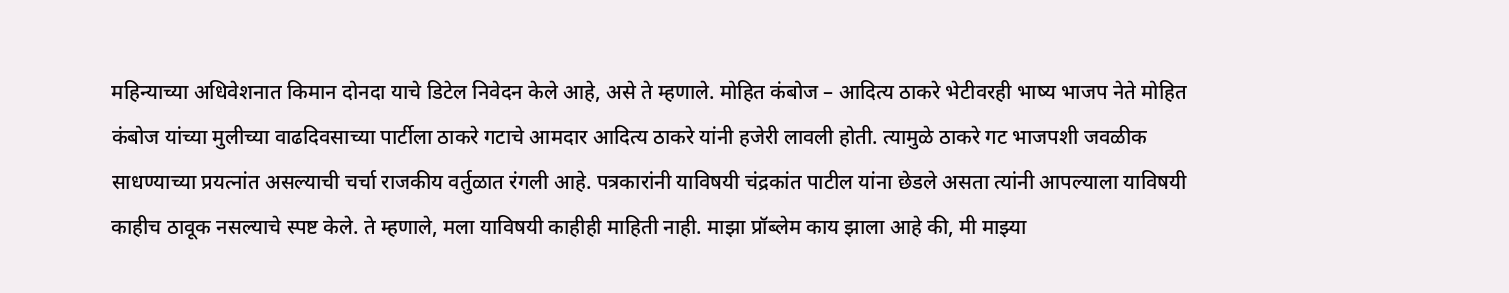महिन्याच्या अधिवेशनात किमान दोनदा याचे डिटेल निवेदन केले आहे, असे ते म्हणाले. मोहित कंबोज – आदित्य ठाकरे भेटीवरही भाष्य भाजप नेते मोहित कंबोज यांच्या मुलीच्या वाढदिवसाच्या पार्टीला ठाकरे गटाचे आमदार आदित्य ठाकरे यांनी हजेरी लावली होती. त्यामुळे ठाकरे गट भाजपशी जवळीक साधण्याच्या प्रयत्नांत असल्याची चर्चा राजकीय वर्तुळात रंगली आहे. पत्रकारांनी याविषयी चंद्रकांत पाटील यांना छेडले असता त्यांनी आपल्याला याविषयी काहीच ठावूक नसल्याचे स्पष्ट केले. ते म्हणाले, मला याविषयी काहीही माहिती नाही. माझा प्रॉब्लेम काय झाला आहे की, मी माझ्या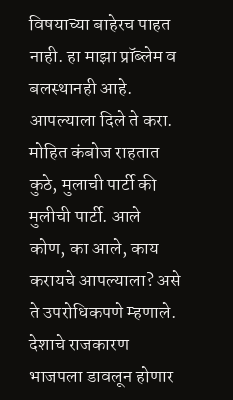विषयाच्या बाहेरच पाहत नाही. हा माझा प्रॉब्लेम व बलस्थानही आहे. आपल्याला दिले ते करा. मोहित कंबोज राहतात कुठे, मुलाची पार्टी की मुलीची पार्टी. आले कोण, का आले, काय करायचे आपल्याला? असे ते उपरोधिकपणे म्हणाले. देशाचे राजकारण भाजपला डावलून होणार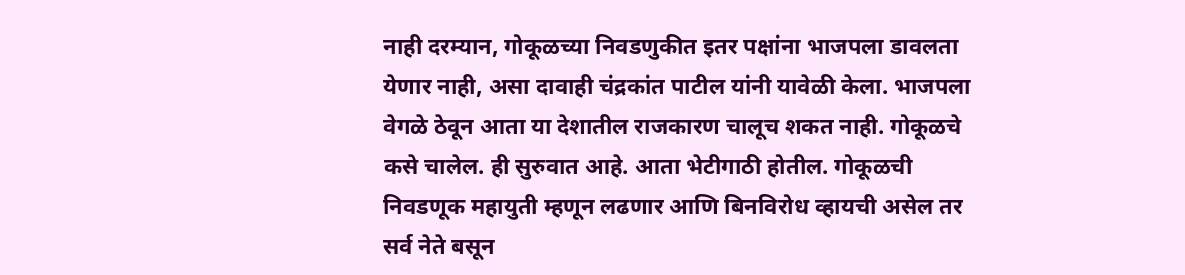नाही दरम्यान, गोकूळच्या निवडणुकीत इतर पक्षांना भाजपला डावलता येणार नाही, असा दावाही चंद्रकांत पाटील यांनी यावेळी केला. भाजपला वेगळे ठेवून आता या देशातील राजकारण चालूच शकत नाही. गोकूळचे कसे चालेल. ही सुरुवात आहे. आता भेटीगाठी होतील. गोकूळची निवडणूक महायुती म्हणून लढणार आणि बिनविरोध व्हायची असेल तर सर्व नेते बसून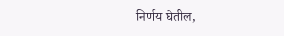निर्णय घेतील,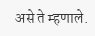असे ते म्हणाले.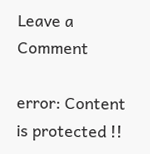Leave a Comment

error: Content is protected !!